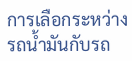การเลือกระหว่างรถน้ำมันกับรถ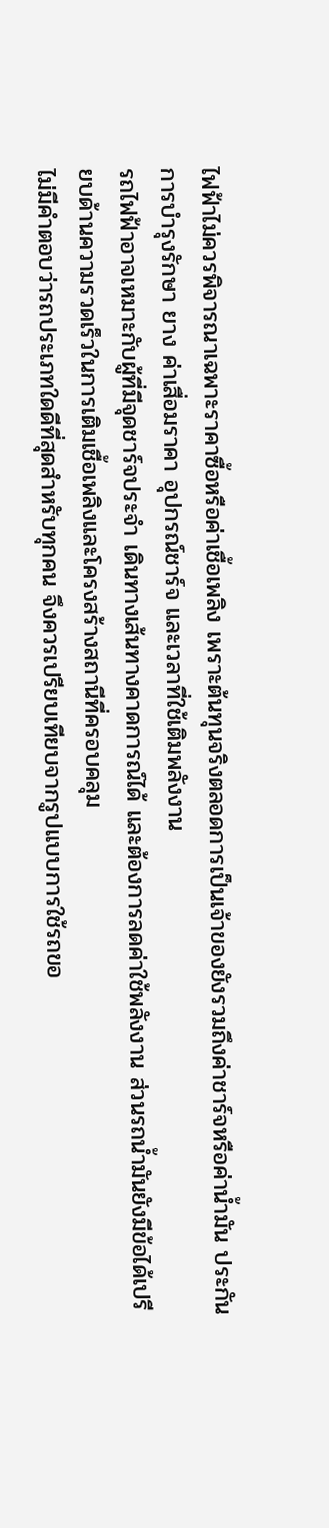ไฟฟ้าไม่ควรพิจารณาเฉพาะราคาซื้อหรือค่าเชื้อเพลิง เพราะต้นทุนจริงตลอดการเป็นเจ้าของยังรวมถึงค่าชาร์จหรือค่าน้ำมัน ประกัน การบำรุงรักษา ยาง ค่าเสื่อมราคา อุปกรณ์ชาร์จ และเวลาที่ใช้เติมพลังงาน
รถไฟฟ้าอาจเหมาะกับผู้ที่มีจุดชาร์จประจำ เดินทางเส้นทางคาดการณ์ได้ และต้องการลดค่าใช้พลังงาน ส่วนรถน้ำมันยังมีข้อได้เปรียบด้านความรวดเร็วในการเติมเชื้อเพลิงและโครงสร้างสถานีที่ครอบคลุม
ไม่มีคำตอบว่ารถประเภทใดดีที่สุดสำหรับทุกคน จึงควรเปรียบเทียบจากรูปแบบการใช้รถขอ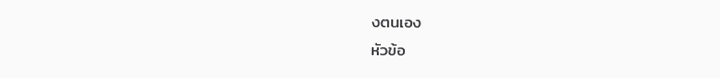งตนเอง
หัวข้อ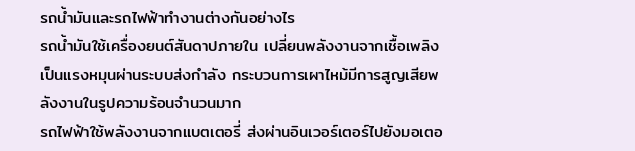รถน้ำมันและรถไฟฟ้าทำงานต่างกันอย่างไร
รถน้ำมันใช้เครื่องยนต์สันดาปภายใน เปลี่ยนพลังงานจากเชื้อเพลิงเป็นแรงหมุนผ่านระบบส่งกำลัง กระบวนการเผาไหม้มีการสูญเสียพลังงานในรูปความร้อนจำนวนมาก
รถไฟฟ้าใช้พลังงานจากแบตเตอรี่ ส่งผ่านอินเวอร์เตอร์ไปยังมอเตอ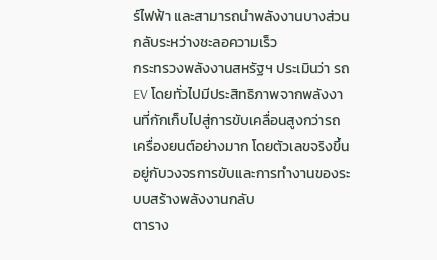ร์ไฟฟ้า และสามารถนำพลังงานบางส่วนกลับระหว่างชะลอความเร็ว
กระทรวงพลังงานสหรัฐฯ ประเมินว่า รถ EV โดยทั่วไปมีประสิทธิภาพจากพลังงานที่กักเก็บไปสู่การขับเคลื่อนสูงกว่ารถเครื่องยนต์อย่างมาก โดยตัวเลขจริงขึ้นอยู่กับวงจรการขับและการทำงานของระบบสร้างพลังงานกลับ
ตาราง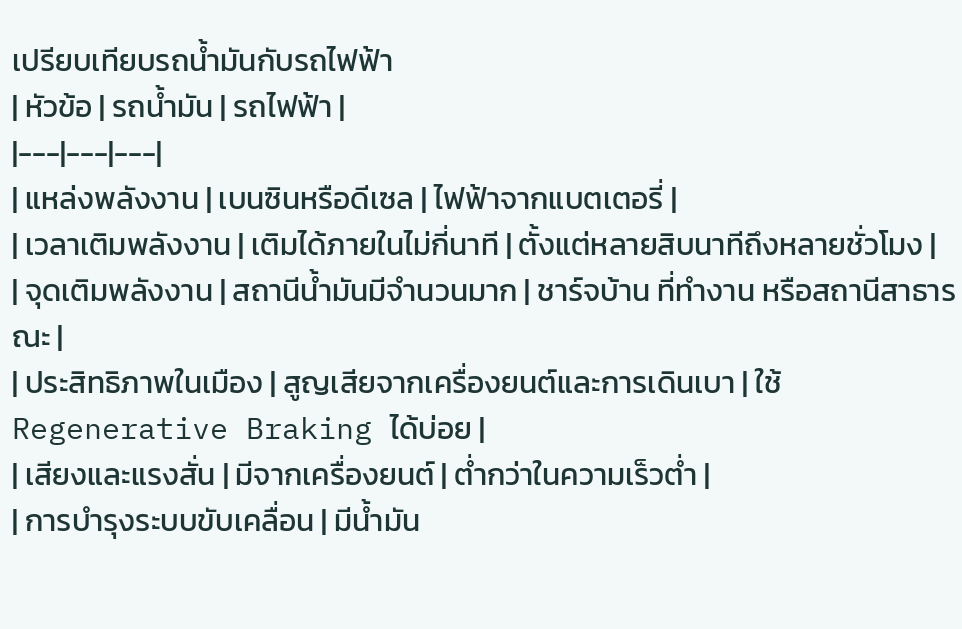เปรียบเทียบรถน้ำมันกับรถไฟฟ้า
| หัวข้อ | รถน้ำมัน | รถไฟฟ้า |
|---|---|---|
| แหล่งพลังงาน | เบนซินหรือดีเซล | ไฟฟ้าจากแบตเตอรี่ |
| เวลาเติมพลังงาน | เติมได้ภายในไม่กี่นาที | ตั้งแต่หลายสิบนาทีถึงหลายชั่วโมง |
| จุดเติมพลังงาน | สถานีน้ำมันมีจำนวนมาก | ชาร์จบ้าน ที่ทำงาน หรือสถานีสาธารณะ |
| ประสิทธิภาพในเมือง | สูญเสียจากเครื่องยนต์และการเดินเบา | ใช้ Regenerative Braking ได้บ่อย |
| เสียงและแรงสั่น | มีจากเครื่องยนต์ | ต่ำกว่าในความเร็วต่ำ |
| การบำรุงระบบขับเคลื่อน | มีน้ำมัน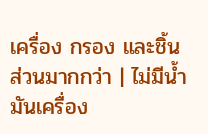เครื่อง กรอง และชิ้นส่วนมากกว่า | ไม่มีน้ำมันเครื่อง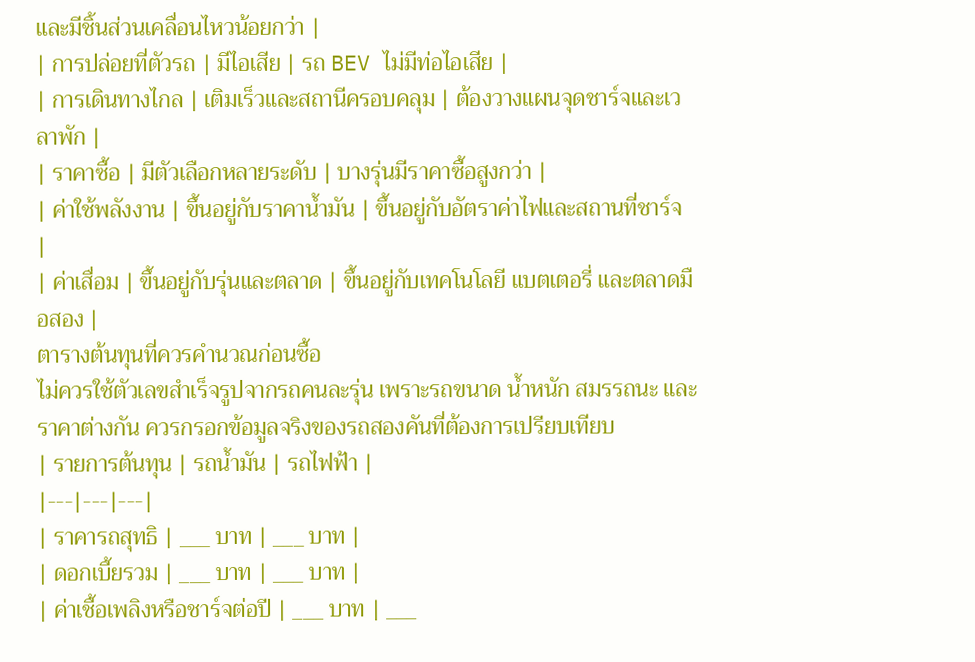และมีชิ้นส่วนเคลื่อนไหวน้อยกว่า |
| การปล่อยที่ตัวรถ | มีไอเสีย | รถ BEV ไม่มีท่อไอเสีย |
| การเดินทางไกล | เติมเร็วและสถานีครอบคลุม | ต้องวางแผนจุดชาร์จและเวลาพัก |
| ราคาซื้อ | มีตัวเลือกหลายระดับ | บางรุ่นมีราคาซื้อสูงกว่า |
| ค่าใช้พลังงาน | ขึ้นอยู่กับราคาน้ำมัน | ขึ้นอยู่กับอัตราค่าไฟและสถานที่ชาร์จ |
| ค่าเสื่อม | ขึ้นอยู่กับรุ่นและตลาด | ขึ้นอยู่กับเทคโนโลยี แบตเตอรี่ และตลาดมือสอง |
ตารางต้นทุนที่ควรคำนวณก่อนซื้อ
ไม่ควรใช้ตัวเลขสำเร็จรูปจากรถคนละรุ่น เพราะรถขนาด น้ำหนัก สมรรถนะ และราคาต่างกัน ควรกรอกข้อมูลจริงของรถสองคันที่ต้องการเปรียบเทียบ
| รายการต้นทุน | รถน้ำมัน | รถไฟฟ้า |
|---|---|---|
| ราคารถสุทธิ | ___ บาท | ___ บาท |
| ดอกเบี้ยรวม | ___ บาท | ___ บาท |
| ค่าเชื้อเพลิงหรือชาร์จต่อปี | ___ บาท | ___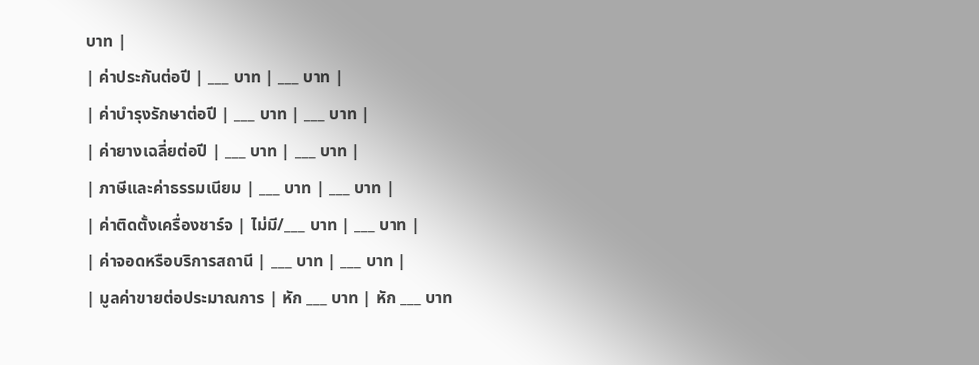บาท |
| ค่าประกันต่อปี | ___ บาท | ___ บาท |
| ค่าบำรุงรักษาต่อปี | ___ บาท | ___ บาท |
| ค่ายางเฉลี่ยต่อปี | ___ บาท | ___ บาท |
| ภาษีและค่าธรรมเนียม | ___ บาท | ___ บาท |
| ค่าติดตั้งเครื่องชาร์จ | ไม่มี/___ บาท | ___ บาท |
| ค่าจอดหรือบริการสถานี | ___ บาท | ___ บาท |
| มูลค่าขายต่อประมาณการ | หัก ___ บาท | หัก ___ บาท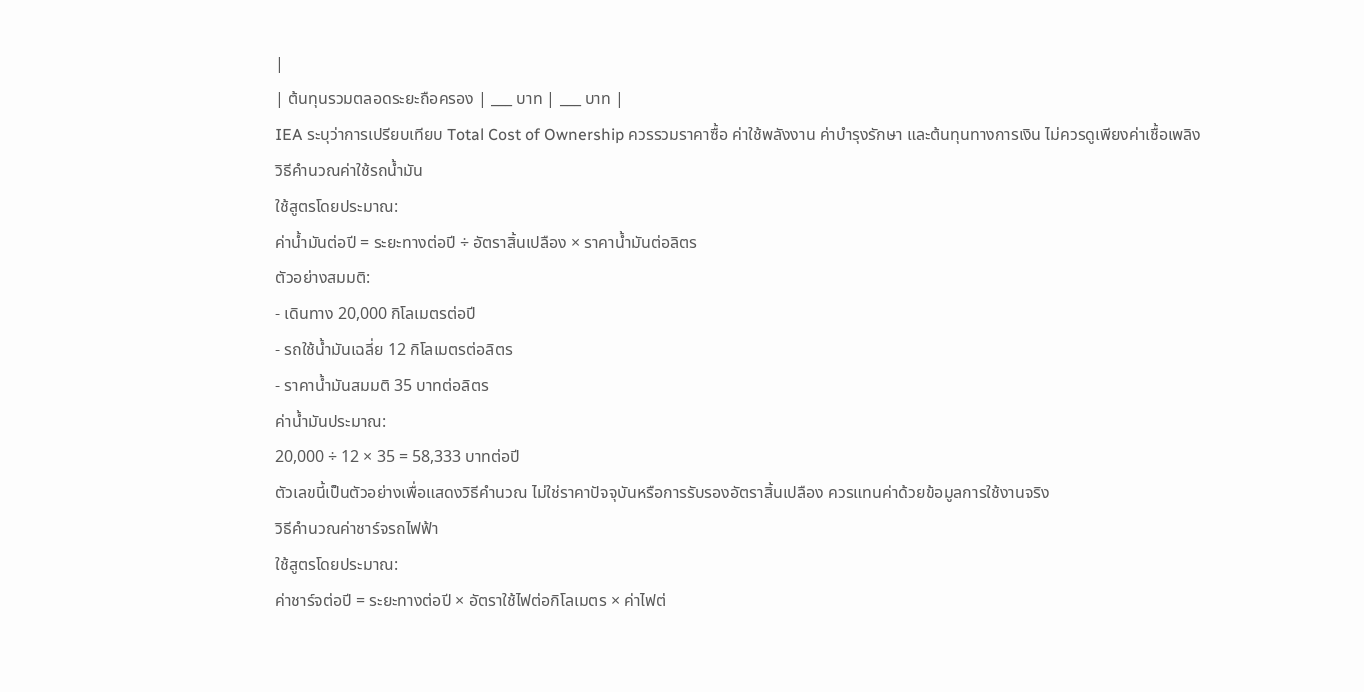|
| ต้นทุนรวมตลอดระยะถือครอง | ___ บาท | ___ บาท |
IEA ระบุว่าการเปรียบเทียบ Total Cost of Ownership ควรรวมราคาซื้อ ค่าใช้พลังงาน ค่าบำรุงรักษา และต้นทุนทางการเงิน ไม่ควรดูเพียงค่าเชื้อเพลิง
วิธีคำนวณค่าใช้รถน้ำมัน
ใช้สูตรโดยประมาณ:
ค่าน้ำมันต่อปี = ระยะทางต่อปี ÷ อัตราสิ้นเปลือง × ราคาน้ำมันต่อลิตร
ตัวอย่างสมมติ:
- เดินทาง 20,000 กิโลเมตรต่อปี
- รถใช้น้ำมันเฉลี่ย 12 กิโลเมตรต่อลิตร
- ราคาน้ำมันสมมติ 35 บาทต่อลิตร
ค่าน้ำมันประมาณ:
20,000 ÷ 12 × 35 = 58,333 บาทต่อปี
ตัวเลขนี้เป็นตัวอย่างเพื่อแสดงวิธีคำนวณ ไม่ใช่ราคาปัจจุบันหรือการรับรองอัตราสิ้นเปลือง ควรแทนค่าด้วยข้อมูลการใช้งานจริง
วิธีคำนวณค่าชาร์จรถไฟฟ้า
ใช้สูตรโดยประมาณ:
ค่าชาร์จต่อปี = ระยะทางต่อปี × อัตราใช้ไฟต่อกิโลเมตร × ค่าไฟต่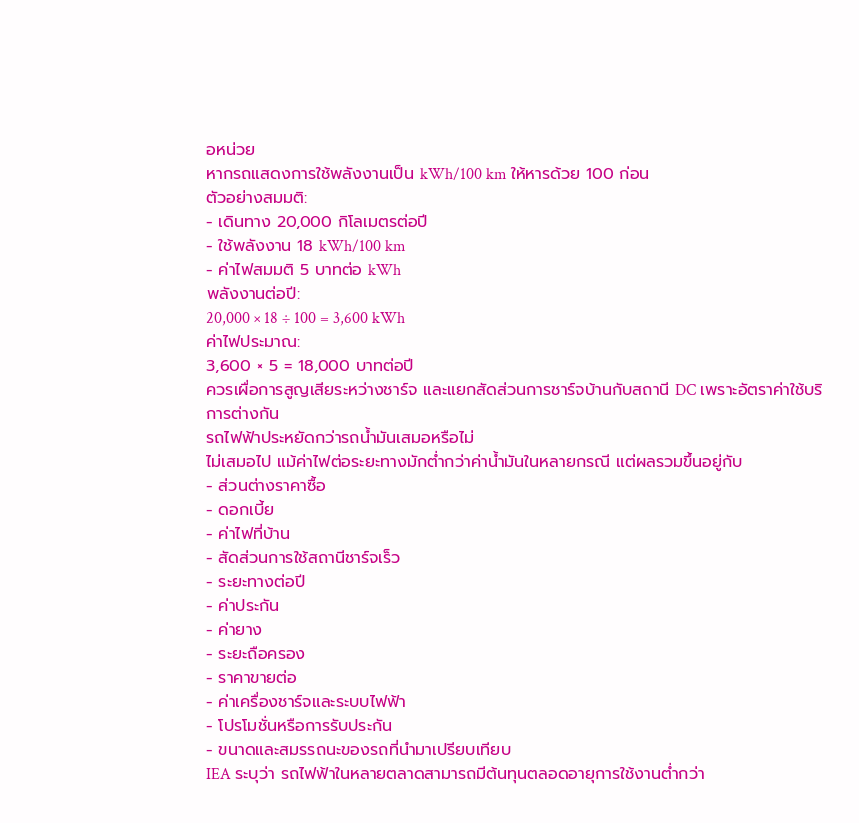อหน่วย
หากรถแสดงการใช้พลังงานเป็น kWh/100 km ให้หารด้วย 100 ก่อน
ตัวอย่างสมมติ:
- เดินทาง 20,000 กิโลเมตรต่อปี
- ใช้พลังงาน 18 kWh/100 km
- ค่าไฟสมมติ 5 บาทต่อ kWh
พลังงานต่อปี:
20,000 × 18 ÷ 100 = 3,600 kWh
ค่าไฟประมาณ:
3,600 × 5 = 18,000 บาทต่อปี
ควรเผื่อการสูญเสียระหว่างชาร์จ และแยกสัดส่วนการชาร์จบ้านกับสถานี DC เพราะอัตราค่าใช้บริการต่างกัน
รถไฟฟ้าประหยัดกว่ารถน้ำมันเสมอหรือไม่
ไม่เสมอไป แม้ค่าไฟต่อระยะทางมักต่ำกว่าค่าน้ำมันในหลายกรณี แต่ผลรวมขึ้นอยู่กับ
- ส่วนต่างราคาซื้อ
- ดอกเบี้ย
- ค่าไฟที่บ้าน
- สัดส่วนการใช้สถานีชาร์จเร็ว
- ระยะทางต่อปี
- ค่าประกัน
- ค่ายาง
- ระยะถือครอง
- ราคาขายต่อ
- ค่าเครื่องชาร์จและระบบไฟฟ้า
- โปรโมชั่นหรือการรับประกัน
- ขนาดและสมรรถนะของรถที่นำมาเปรียบเทียบ
IEA ระบุว่า รถไฟฟ้าในหลายตลาดสามารถมีต้นทุนตลอดอายุการใช้งานต่ำกว่า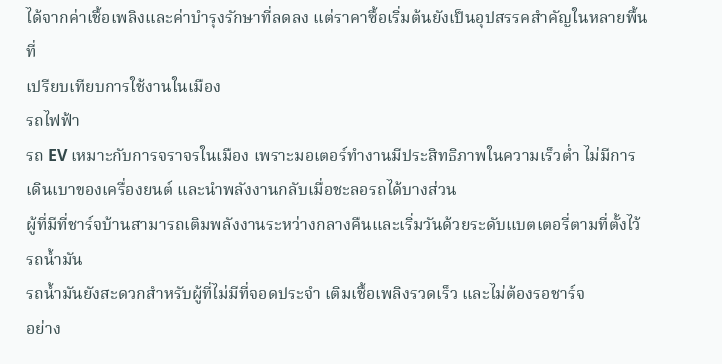ได้จากค่าเชื้อเพลิงและค่าบำรุงรักษาที่ลดลง แต่ราคาซื้อเริ่มต้นยังเป็นอุปสรรคสำคัญในหลายพื้นที่
เปรียบเทียบการใช้งานในเมือง
รถไฟฟ้า
รถ EV เหมาะกับการจราจรในเมือง เพราะมอเตอร์ทำงานมีประสิทธิภาพในความเร็วต่ำ ไม่มีการเดินเบาของเครื่องยนต์ และนำพลังงานกลับเมื่อชะลอรถได้บางส่วน
ผู้ที่มีที่ชาร์จบ้านสามารถเติมพลังงานระหว่างกลางคืนและเริ่มวันด้วยระดับแบตเตอรี่ตามที่ตั้งไว้
รถน้ำมัน
รถน้ำมันยังสะดวกสำหรับผู้ที่ไม่มีที่จอดประจำ เติมเชื้อเพลิงรวดเร็ว และไม่ต้องรอชาร์จ
อย่าง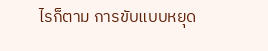ไรก็ตาม การขับแบบหยุด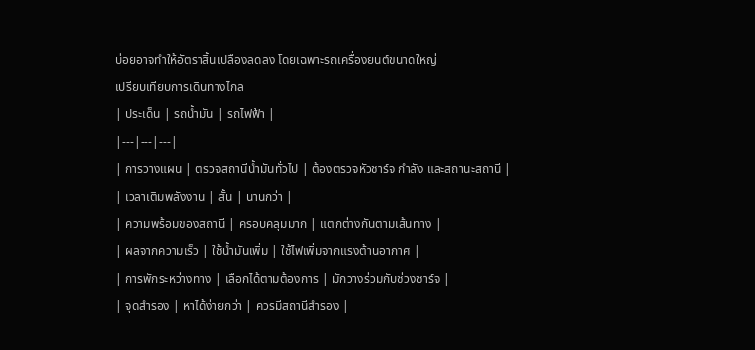บ่อยอาจทำให้อัตราสิ้นเปลืองลดลง โดยเฉพาะรถเครื่องยนต์ขนาดใหญ่
เปรียบเทียบการเดินทางไกล
| ประเด็น | รถน้ำมัน | รถไฟฟ้า |
|---|---|---|
| การวางแผน | ตรวจสถานีน้ำมันทั่วไป | ต้องตรวจหัวชาร์จ กำลัง และสถานะสถานี |
| เวลาเติมพลังงาน | สั้น | นานกว่า |
| ความพร้อมของสถานี | ครอบคลุมมาก | แตกต่างกันตามเส้นทาง |
| ผลจากความเร็ว | ใช้น้ำมันเพิ่ม | ใช้ไฟเพิ่มจากแรงต้านอากาศ |
| การพักระหว่างทาง | เลือกได้ตามต้องการ | มักวางร่วมกับช่วงชาร์จ |
| จุดสำรอง | หาได้ง่ายกว่า | ควรมีสถานีสำรอง |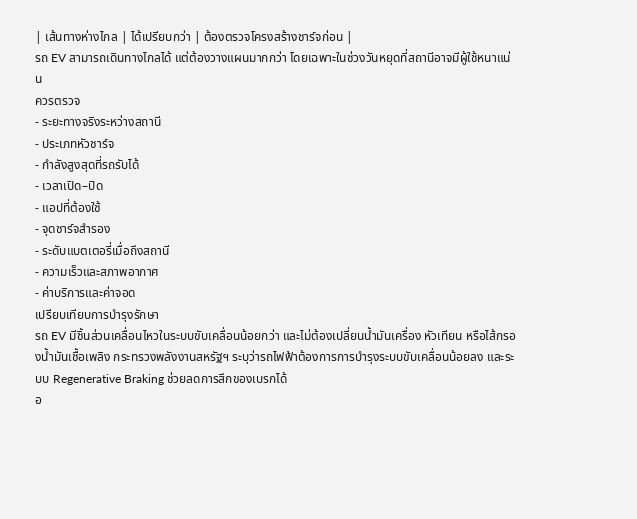| เส้นทางห่างไกล | ได้เปรียบกว่า | ต้องตรวจโครงสร้างชาร์จก่อน |
รถ EV สามารถเดินทางไกลได้ แต่ต้องวางแผนมากกว่า โดยเฉพาะในช่วงวันหยุดที่สถานีอาจมีผู้ใช้หนาแน่น
ควรตรวจ
- ระยะทางจริงระหว่างสถานี
- ประเภทหัวชาร์จ
- กำลังสูงสุดที่รถรับได้
- เวลาเปิด–ปิด
- แอปที่ต้องใช้
- จุดชาร์จสำรอง
- ระดับแบตเตอรี่เมื่อถึงสถานี
- ความเร็วและสภาพอากาศ
- ค่าบริการและค่าจอด
เปรียบเทียบการบำรุงรักษา
รถ EV มีชิ้นส่วนเคลื่อนไหวในระบบขับเคลื่อนน้อยกว่า และไม่ต้องเปลี่ยนน้ำมันเครื่อง หัวเทียน หรือไส้กรองน้ำมันเชื้อเพลิง กระทรวงพลังงานสหรัฐฯ ระบุว่ารถไฟฟ้าต้องการการบำรุงระบบขับเคลื่อนน้อยลง และระบบ Regenerative Braking ช่วยลดการสึกของเบรกได้
อ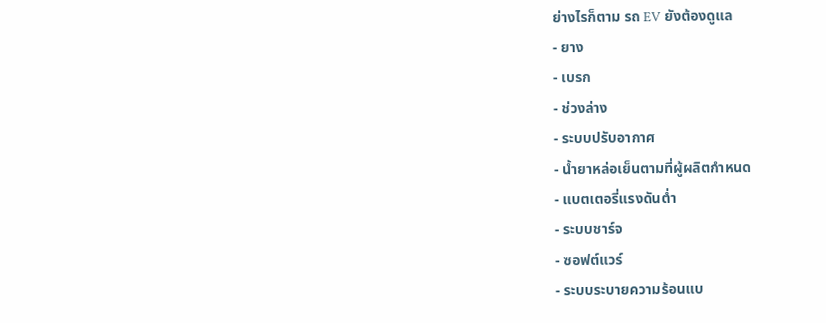ย่างไรก็ตาม รถ EV ยังต้องดูแล
- ยาง
- เบรก
- ช่วงล่าง
- ระบบปรับอากาศ
- น้ำยาหล่อเย็นตามที่ผู้ผลิตกำหนด
- แบตเตอรี่แรงดันต่ำ
- ระบบชาร์จ
- ซอฟต์แวร์
- ระบบระบายความร้อนแบ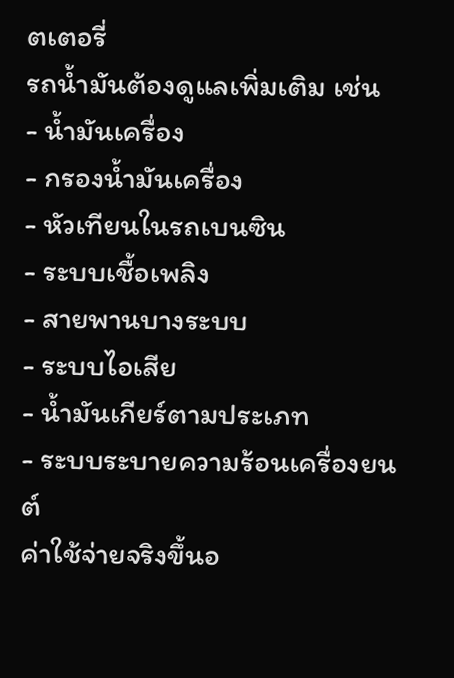ตเตอรี่
รถน้ำมันต้องดูแลเพิ่มเติม เช่น
- น้ำมันเครื่อง
- กรองน้ำมันเครื่อง
- หัวเทียนในรถเบนซิน
- ระบบเชื้อเพลิง
- สายพานบางระบบ
- ระบบไอเสีย
- น้ำมันเกียร์ตามประเภท
- ระบบระบายความร้อนเครื่องยนต์
ค่าใช้จ่ายจริงขึ้นอ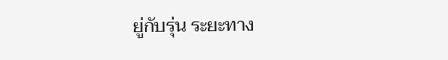ยู่กับรุ่น ระยะทาง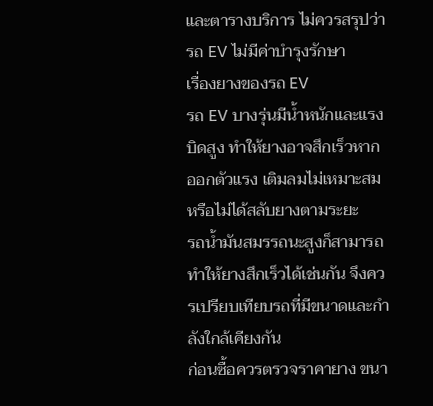และตารางบริการ ไม่ควรสรุปว่ารถ EV ไม่มีค่าบำรุงรักษา
เรื่องยางของรถ EV
รถ EV บางรุ่นมีน้ำหนักและแรงบิดสูง ทำให้ยางอาจสึกเร็วหากออกตัวแรง เติมลมไม่เหมาะสม หรือไม่ได้สลับยางตามระยะ
รถน้ำมันสมรรถนะสูงก็สามารถทำให้ยางสึกเร็วได้เช่นกัน จึงควรเปรียบเทียบรถที่มีขนาดและกำลังใกล้เคียงกัน
ก่อนซื้อควรตรวจราคายาง ขนา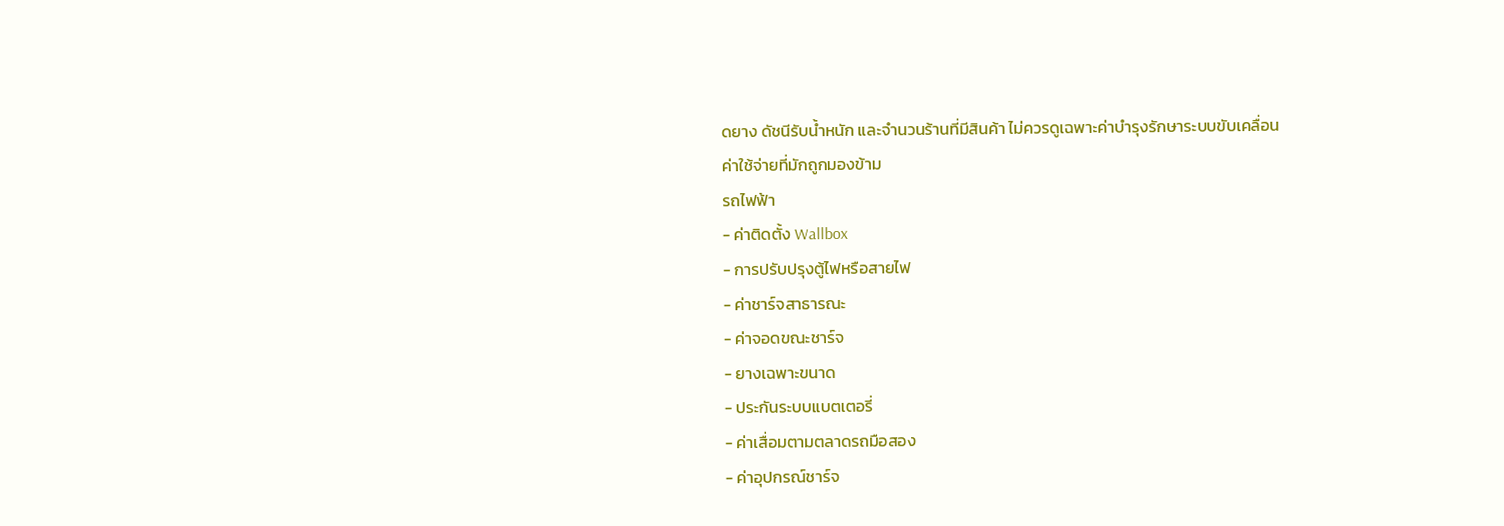ดยาง ดัชนีรับน้ำหนัก และจำนวนร้านที่มีสินค้า ไม่ควรดูเฉพาะค่าบำรุงรักษาระบบขับเคลื่อน
ค่าใช้จ่ายที่มักถูกมองข้าม
รถไฟฟ้า
- ค่าติดตั้ง Wallbox
- การปรับปรุงตู้ไฟหรือสายไฟ
- ค่าชาร์จสาธารณะ
- ค่าจอดขณะชาร์จ
- ยางเฉพาะขนาด
- ประกันระบบแบตเตอรี่
- ค่าเสื่อมตามตลาดรถมือสอง
- ค่าอุปกรณ์ชาร์จ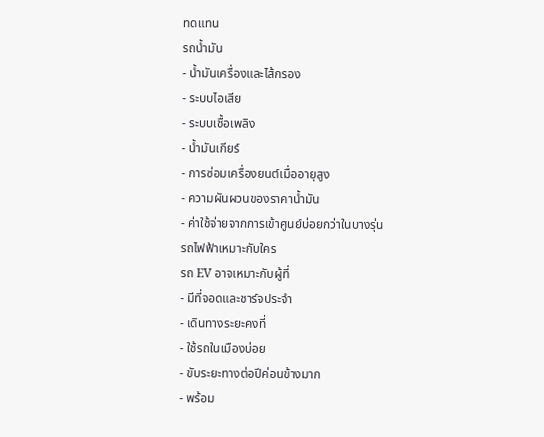ทดแทน
รถน้ำมัน
- น้ำมันเครื่องและไส้กรอง
- ระบบไอเสีย
- ระบบเชื้อเพลิง
- น้ำมันเกียร์
- การซ่อมเครื่องยนต์เมื่ออายุสูง
- ความผันผวนของราคาน้ำมัน
- ค่าใช้จ่ายจากการเข้าศูนย์บ่อยกว่าในบางรุ่น
รถไฟฟ้าเหมาะกับใคร
รถ EV อาจเหมาะกับผู้ที่
- มีที่จอดและชาร์จประจำ
- เดินทางระยะคงที่
- ใช้รถในเมืองบ่อย
- ขับระยะทางต่อปีค่อนข้างมาก
- พร้อม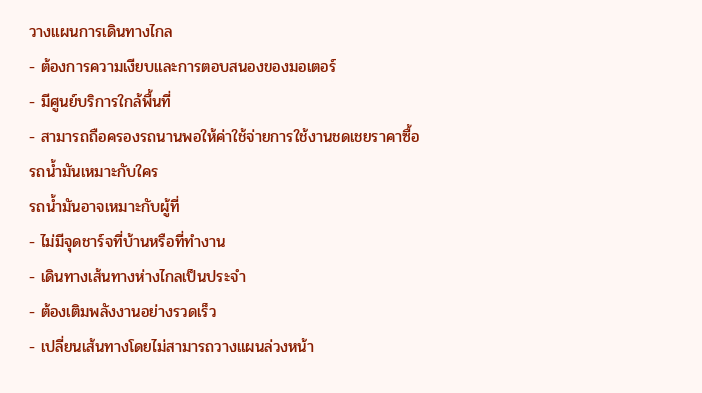วางแผนการเดินทางไกล
- ต้องการความเงียบและการตอบสนองของมอเตอร์
- มีศูนย์บริการใกล้พื้นที่
- สามารถถือครองรถนานพอให้ค่าใช้จ่ายการใช้งานชดเชยราคาซื้อ
รถน้ำมันเหมาะกับใคร
รถน้ำมันอาจเหมาะกับผู้ที่
- ไม่มีจุดชาร์จที่บ้านหรือที่ทำงาน
- เดินทางเส้นทางห่างไกลเป็นประจำ
- ต้องเติมพลังงานอย่างรวดเร็ว
- เปลี่ยนเส้นทางโดยไม่สามารถวางแผนล่วงหน้า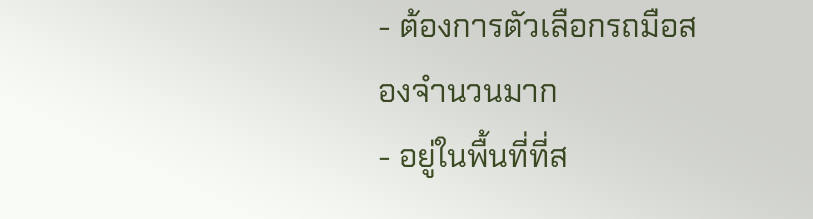- ต้องการตัวเลือกรถมือสองจำนวนมาก
- อยู่ในพื้นที่ที่ส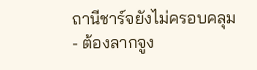ถานีชาร์จยังไม่ครอบคลุม
- ต้องลากจูง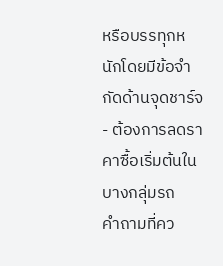หรือบรรทุกหนักโดยมีข้อจำกัดด้านจุดชาร์จ
- ต้องการลดราคาซื้อเริ่มต้นในบางกลุ่มรถ
คำถามที่คว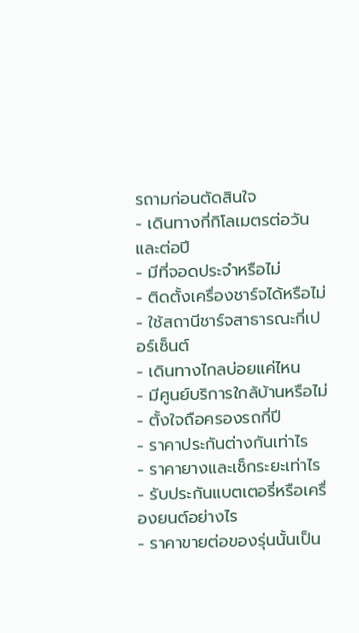รถามก่อนตัดสินใจ
- เดินทางกี่กิโลเมตรต่อวันและต่อปี
- มีที่จอดประจำหรือไม่
- ติดตั้งเครื่องชาร์จได้หรือไม่
- ใช้สถานีชาร์จสาธารณะกี่เปอร์เซ็นต์
- เดินทางไกลบ่อยแค่ไหน
- มีศูนย์บริการใกล้บ้านหรือไม่
- ตั้งใจถือครองรถกี่ปี
- ราคาประกันต่างกันเท่าไร
- ราคายางและเช็กระยะเท่าไร
- รับประกันแบตเตอรี่หรือเครื่องยนต์อย่างไร
- ราคาขายต่อของรุ่นนั้นเป็น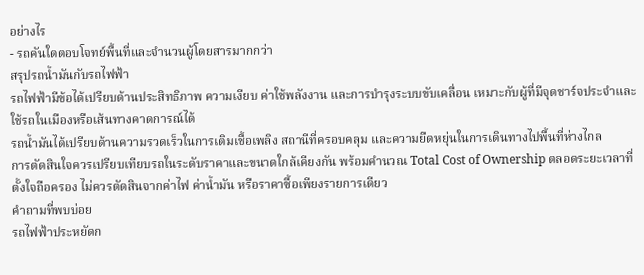อย่างไร
- รถคันใดตอบโจทย์พื้นที่และจำนวนผู้โดยสารมากกว่า
สรุปรถน้ำมันกับรถไฟฟ้า
รถไฟฟ้ามีข้อได้เปรียบด้านประสิทธิภาพ ความเงียบ ค่าใช้พลังงาน และการบำรุงระบบขับเคลื่อน เหมาะกับผู้ที่มีจุดชาร์จประจำและใช้รถในเมืองหรือเส้นทางคาดการณ์ได้
รถน้ำมันได้เปรียบด้านความรวดเร็วในการเติมเชื้อเพลิง สถานีที่ครอบคลุม และความยืดหยุ่นในการเดินทางไปพื้นที่ห่างไกล
การตัดสินใจควรเปรียบเทียบรถในระดับราคาและขนาดใกล้เคียงกัน พร้อมคำนวณ Total Cost of Ownership ตลอดระยะเวลาที่ตั้งใจถือครอง ไม่ควรตัดสินจากค่าไฟ ค่าน้ำมัน หรือราคาซื้อเพียงรายการเดียว
คำถามที่พบบ่อย
รถไฟฟ้าประหยัดก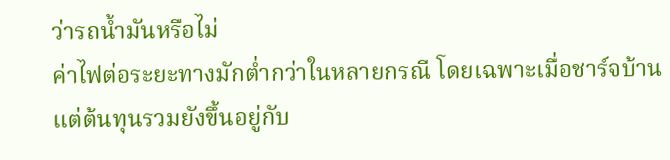ว่ารถน้ำมันหรือไม่
ค่าไฟต่อระยะทางมักต่ำกว่าในหลายกรณี โดยเฉพาะเมื่อชาร์จบ้าน แต่ต้นทุนรวมยังขึ้นอยู่กับ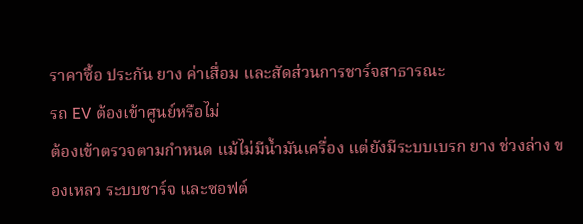ราคาซื้อ ประกัน ยาง ค่าเสื่อม และสัดส่วนการชาร์จสาธารณะ
รถ EV ต้องเข้าศูนย์หรือไม่
ต้องเข้าตรวจตามกำหนด แม้ไม่มีน้ำมันเครื่อง แต่ยังมีระบบเบรก ยาง ช่วงล่าง ของเหลว ระบบชาร์จ และซอฟต์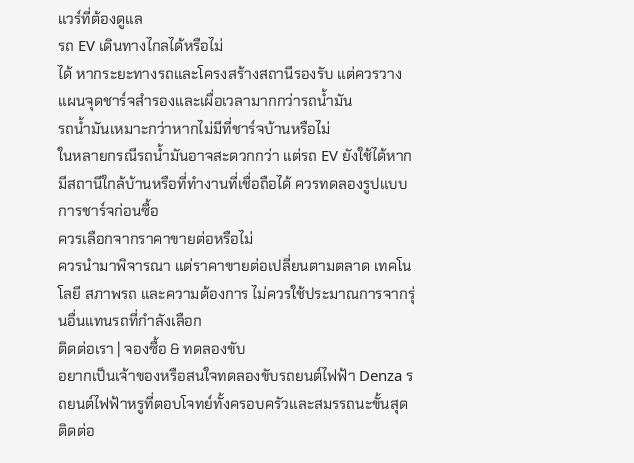แวร์ที่ต้องดูแล
รถ EV เดินทางไกลได้หรือไม่
ได้ หากระยะทางรถและโครงสร้างสถานีรองรับ แต่ควรวางแผนจุดชาร์จสำรองและเผื่อเวลามากกว่ารถน้ำมัน
รถน้ำมันเหมาะกว่าหากไม่มีที่ชาร์จบ้านหรือไม่
ในหลายกรณีรถน้ำมันอาจสะดวกกว่า แต่รถ EV ยังใช้ได้หากมีสถานีใกล้บ้านหรือที่ทำงานที่เชื่อถือได้ ควรทดลองรูปแบบการชาร์จก่อนซื้อ
ควรเลือกจากราคาขายต่อหรือไม่
ควรนำมาพิจารณา แต่ราคาขายต่อเปลี่ยนตามตลาด เทคโนโลยี สภาพรถ และความต้องการ ไม่ควรใช้ประมาณการจากรุ่นอื่นแทนรถที่กำลังเลือก
ติดต่อเรา | จองซื้อ & ทดลองขับ
อยากเป็นเจ้าของหรือสนใจทดลองขับรถยนต์ไฟฟ้า Denza รถยนต์ไฟฟ้าหรูที่ตอบโจทย์ทั้งครอบครัวและสมรรถนะขั้นสุด ติดต่อ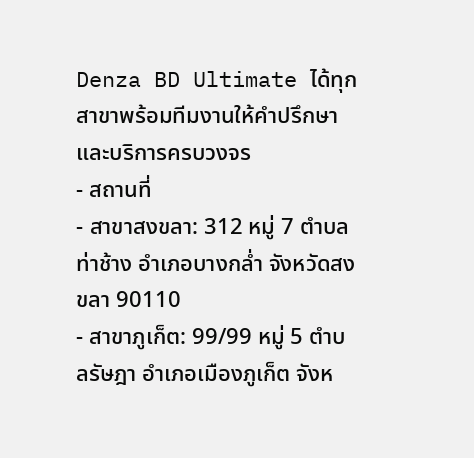Denza BD Ultimate ได้ทุกสาขาพร้อมทีมงานให้คำปรึกษาและบริการครบวงจร
- สถานที่
- สาขาสงขลา: 312 หมู่ 7 ตำบลท่าช้าง อำเภอบางกล่ำ จังหวัดสงขลา 90110
- สาขาภูเก็ต: 99/99 หมู่ 5 ตำบลรัษฎา อำเภอเมืองภูเก็ต จังห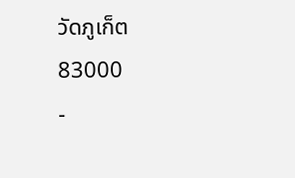วัดภูเก็ต 83000
-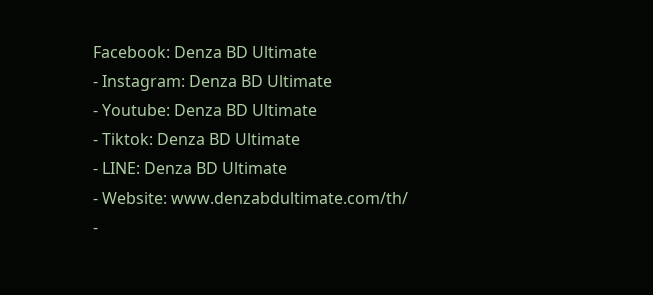Facebook: Denza BD Ultimate
- Instagram: Denza BD Ultimate
- Youtube: Denza BD Ultimate
- Tiktok: Denza BD Ultimate
- LINE: Denza BD Ultimate
- Website: www.denzabdultimate.com/th/
-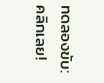ทดลองขับ: คลิกเลย!